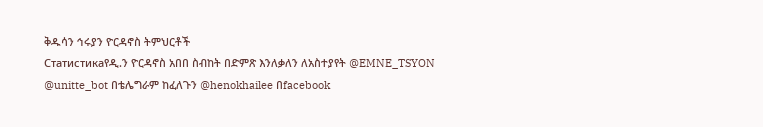ቅዱሳን ኅሩያን ዮርዳኖስ ትምህርቶች
Статистикаየዲ.ን ዮርዳኖስ አበበ ስብከት በድምጽ እንለቃለን ለአስተያየት @EMNE_TSYON @unitte_bot በቴሌግራም ከፈለጉን @henokhailee በfacebook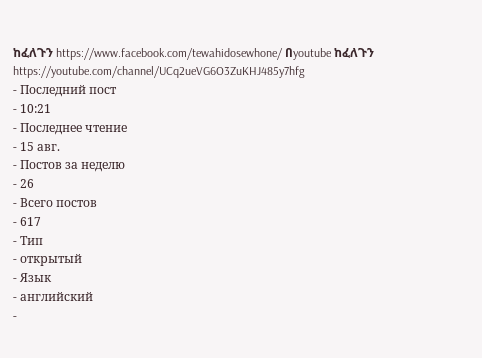ከፈለጉን https://www.facebook.com/tewahidosewhone/ በyoutube ከፈለጉን https://youtube.com/channel/UCq2ueVG6O3ZuKHJ485y7hfg
- Последний пост
- 10:21
- Последнее чтение
- 15 авг.
- Постов за неделю
- 26
- Всего постов
- 617
- Тип
- открытый
- Язык
- английский
-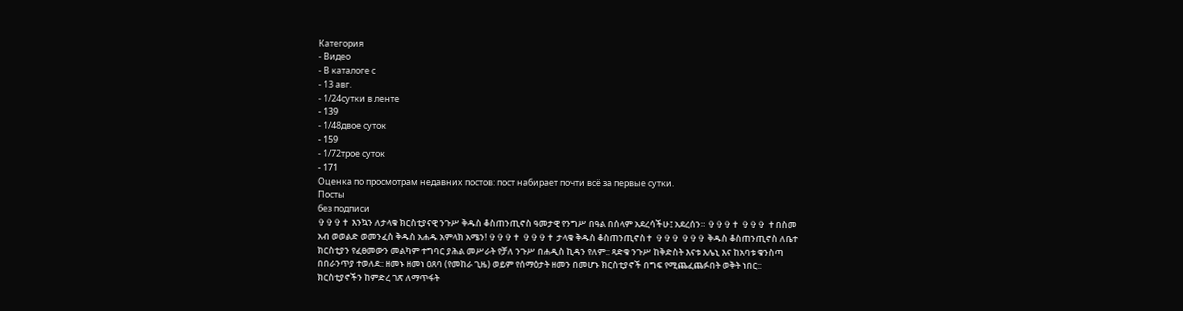Категория
- Видео
- В каталоге с
- 13 авг.
- 1/24сутки в ленте
- 139
- 1/48двое суток
- 159
- 1/72трое суток
- 171
Оценка по просмотрам недавних постов: пост набирает почти всё за первые сутки.
Посты
без подписи
✞✞✞✝ እንኳን ለታላቁ ክርስቲያናዊ ንጉሥ ቅዱስ ቆስጠንጢኖስ ዓመታዊ የንግሥ በዓል በሰላም አደረሳችሁ፤ አደረሰን። ✞✞✞✝ ✞✞✞ ✝በስመ አብ ወወልድ ወመንፈስ ቅዱስ አሐዱ አምላክ አሜን! ✞✞✞✝ ✞✞✞✝ ታላቁ ቅዱስ ቆስጠንጢኖስ✝ ✞✞✞ ✞✞✞ ቅዱስ ቆስጠንጢኖስ ለቤተ ክርስቲያን የፈፀመውን መልካም ተግባር ያሕል መሥራት የቻለ ንጉሥ በሐዲስ ኪዳን የለም:: ጻድቁ ንጉሥ ከቅድስት እናቱ እሌኒ እና ከአባቱ ቁንስጣ በበራንጥያ ተወለደ:: ዘመኑ ዘመነ ዐጸባ (የመከራ ጊዜ) ወይም የሰማዕታት ዘመን በመሆኑ ክርስቲያኖች በግፍ የሚጨፈጨፉበት ወቅት ነበር:: ክርስቲያኖችን ከምድረ ገጽ ለማጥፋት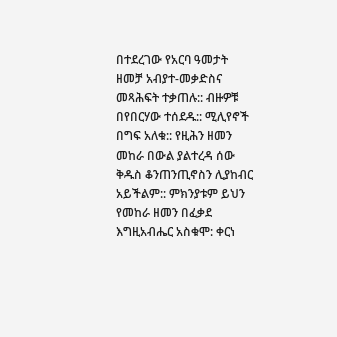በተደረገው የአርባ ዓመታት ዘመቻ አብያተ-መቃድስና መጻሕፍት ተቃጠሉ:: ብዙዎቹ በየበርሃው ተሰደዱ:: ሚሊየኖች በግፍ አለቁ:: የዚሕን ዘመን መከራ በውል ያልተረዳ ሰው ቅዱስ ቆንጠንጢኖስን ሊያከብር አይችልም:: ምክንያቱም ይህን የመከራ ዘመን በፈቃደ እግዚአብሔር አስቁሞ: ቀርነ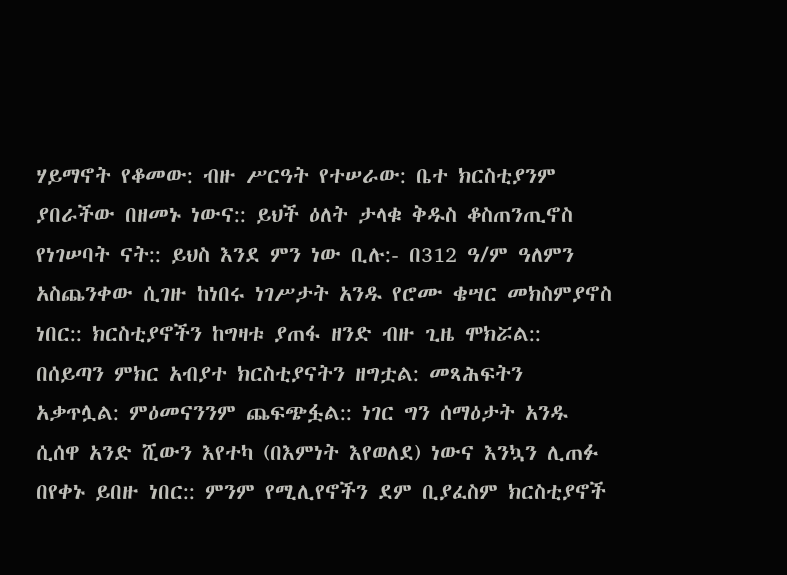ሃይማኖት የቆመው: ብዙ ሥርዓት የተሠራው: ቤተ ክርስቲያንም ያበራችው በዘመኑ ነውና:: ይህች ዕለት ታላቁ ቅዱስ ቆስጠንጢኖስ የነገሠባት ናት:: ይህስ እንደ ምን ነው ቢሉ:- በ312 ዓ/ም ዓለምን አስጨንቀው ሲገዙ ከነበሩ ነገሥታት አንዱ የሮሙ ቄሣር መክስምያኖስ ነበር:: ክርስቲያኖችን ከግዛቱ ያጠፋ ዘንድ ብዙ ጊዜ ሞክሯል:: በሰይጣን ምክር አብያተ ክርስቲያናትን ዘግቷል: መጻሕፍትን አቃጥሏል: ምዕመናንንም ጨፍጭፏል:: ነገር ግን ሰማዕታት አንዱ ሲሰዋ አንድ ሺውን እየተካ (በእምነት እየወለደ) ነውና እንኳን ሊጠፉ በየቀኑ ይበዙ ነበር:: ምንም የሚሊየኖችን ደም ቢያፈስም ክርስቲያኖች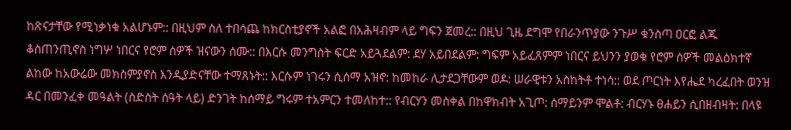ከጽናታቸው የሚነቃነቁ አልሆኑም:: በዚህም ስለ ተበሳጨ ከክርስቲያኖች አልፎ በአሕዛብም ላይ ግፍን ጀመረ:: በዚህ ጊዜ ደግሞ የበራንጥያው ንጉሥ ቁንስጣ ዐርፎ ልጁ ቆስጠንጢኖስ ነግሦ ነበርና የሮም ሰዎች ዝናውን ሰሙ:: በእርሱ መንግስት ፍርድ አይጓደልም: ደሃ አይበደልም: ግፍም አይፈጸምም ነበርና ይህንን ያወቁ የሮም ሰዎች መልዕክተኛ ልከው ከአውሬው መክስምያኖስ እንዲያድናቸው ተማጸኑት:: እርሱም ነገሩን ሲሰማ አዝኖ: ከመከራ ሊታደጋቸውም ወዶ: ሠራዊቱን አስከትቶ ተነሳ:: ወደ ጦርነት እየሔደ ካረፈበት ወንዝ ዳር በመንፈቀ መዓልት (ስድስት ሰዓት ላይ) ድንገት ከሰማይ ግሩም ተአምርን ተመለከተ:: የብርሃን መስቀል በከዋክብት አጊጦ: ሰማይንም ሞልቶ: ብርሃኑ ፀሐይን ሲበዘብዛት: በላዩ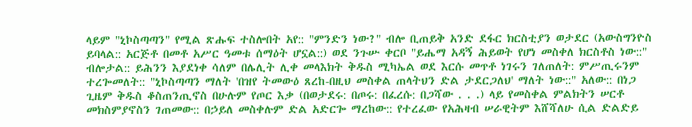ላይም "ኒኮስጣጣን" የሚል ጽሑፍ ተስሎበት አየ:: "ምንድን ነው?" ብሎ ቢጠይቅ አንድ ደፋር ክርስቲያን ወታደር (አውስግንዮስ ይባላል:: አርጅቶ በመቶ አሥር ዓመቱ ሰማዕት ሆኗል::) ወደ ንጉሡ ቀርቦ "ይሔማ አዳኝ ሕይወት የሆነ መስቀለ ክርስቶስ ነው::" ብሎታል:: ይሕንን እያደነቀ ሳለም በሌሊት ሊቀ መላእክት ቅዱስ ሚካኤል ወደ እርሱ መጥቶ ነገሩን ገለጠለት: ምሥጢሩንም ተረጐመለት:: "ኒኮስጣጣን ማለት 'በዝየ ትመውዕ ጸረከ-በዚህ መስቀል ጠላትህን ድል ታደርጋለህ' ማለት ነው::" አለው:: በነጋ ጊዜም ቅዱስ ቆስጠንጢኖስ በሁሉም የጦር እቃ (በወታደሩ: በጦሩ: በፈረሱ: በጋሻው . . .) ላይ የመስቀል ምልክትን ሠርቶ መክስምያኖስን ገጠመው:: በኃይለ መስቀሉም ድል አድርጐ ማረከው:: የተረፈው የአሕዛብ ሠራዊትም እሸሻለሁ ሲል ድልድይ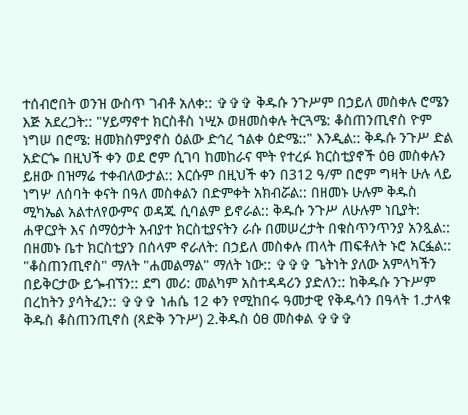ተሰብሮበት ወንዝ ውስጥ ገብቶ አለቀ:: ✞✞✞ ቅዱሱ ንጉሥም በኃይለ መስቀሉ ሮሜን እጅ አደረጋት:: "ሃይማኖተ ክርስቶስ ነሢኦ ወዘመስቀሉ ትርጓሜ: ቆስጠንጢኖስ ዮም ነግሠ በሮሜ: ዘመክስምያኖስ ዕልው ድኅረ ኀልቀ ዕድሜ::" እንዲል:: ቅዱሱ ንጉሥ ድል አድርጐ በዚህች ቀን ወደ ሮም ሲገባ ከመከራና ሞት የተረፉ ክርስቲያኖች ዕፀ መስቀሉን ይዘው በዝማሬ ተቀብለውታል:: እርሱም በዚህች ቀን በ312 ዓ/ም በሮም ግዛት ሁሉ ላይ ነግሦ ለሰባት ቀናት በዓለ መስቀልን በድምቀት አክብሯል:: በዘመኑ ሁሉም ቅዱስ ሚካኤል አልተለየውምና ወዳጁ ሲባልም ይኖራል:: ቅዱሱ ንጉሥ ለሁሉም ነቢያት: ሐዋርያት እና ሰማዕታት አብያተ ክርስቲያናትን ራሱ በመሠረታት በቁስጥንጥንያ አንጿል:: በዘመኑ ቤተ ክርስቲያን በሰላም ኖራለት: በኃይለ መስቀሉ ጠላት ጠፍቶለት ኑሮ አርፏል:: "ቆስጠንጢኖስ" ማለት "ሐመልማል" ማለት ነው:: ✞✞✞ ጌትነት ያለው አምላካችን በይቅርታው ይጐብኘን:: ደግ መሪ: መልካም አስተዳዳሪን ያድለን:: ከቅዱሱ ንጉሥም በረከትን ያሳትፈን:: ✞✞✞ ነሐሴ 12 ቀን የሚከበሩ ዓመታዊ የቅዱሳን በዓላት 1.ታላቁ ቅዱስ ቆስጠንጢኖስ (ጻድቅ ንጉሥ) 2.ቅዱስ ዕፀ መስቀል ✞✞✞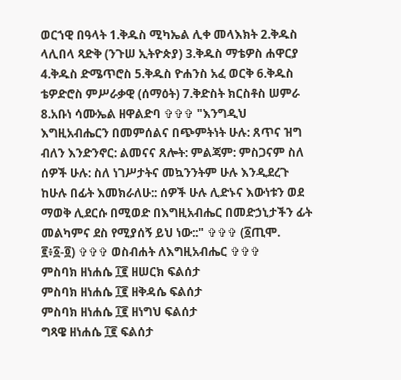ወርኀዊ በዓላት 1.ቅዱስ ሚካኤል ሊቀ መላእክት 2.ቅዱስ ላሊበላ ጻድቅ (ንጉሠ ኢትዮጵያ) 3.ቅዱስ ማቴዎስ ሐዋርያ 4.ቅዱስ ድሜጥሮስ 5.ቅዱስ ዮሐንስ አፈ ወርቅ 6.ቅዱስ ቴዎድሮስ ምሥራቃዊ (ሰማዕት) 7.ቅድስት ክርስቶስ ሠምራ 8.አቡነ ሳሙኤል ዘዋልድባ ✞✞✞ "እንግዲህ እግዚአብሔርን በመምሰልና በጭምትነት ሁሉ: ጸጥና ዝግ ብለን እንድንኖር: ልመናና ጸሎት: ምልጃም: ምስጋናም ስለ ሰዎች ሁሉ: ስለ ነገሥታትና መኳንንትም ሁሉ እንዲደረጉ ከሁሉ በፊት እመክራለሁ:: ሰዎች ሁሉ ሊድኑና እውነቱን ወደ ማወቅ ሊደርሱ በሚወድ በእግዚአብሔር በመድኃኒታችን ፊት መልካምና ደስ የሚያሰኝ ይህ ነው::" ✞✞✞ (፩ጢሞ. ፪፥፩-፬) ✞✞✞ ወስብሐት ለእግዚአብሔር ✞✞✞
ምስባክ ዘነሐሴ ፲፪ ዘሠርክ ፍልሰታ
ምስባክ ዘነሐሴ ፲፪ ዘቅዳሴ ፍልሰታ
ምስባክ ዘነሐሴ ፲፪ ዘነግህ ፍልሰታ
ግጻዌ ዘነሐሴ ፲፪ ፍልሰታ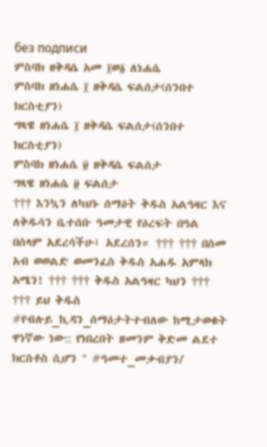без подписи
ምስባክ ዘቅዳሴ አመ ፲ወ፩ ለነሐሴ
ምስባክ ዘነሐሴ ፲ ዘቅዳሴ ፍልሰታ(ሰንበተ ክርስቲያን)
ግጻዌ ዘነሐሴ ፲ ዘቅዳሴ ፍልሰታ(ሰንበተ ክርስቲያን)
ምስባክ ዘነሐሴ ፱ ዘቅዳሴ ፍልሰታ
ግጻዌ ዘነሐሴ ፱ ፍልሰታ
††† እንኳን ለካህኑ ሰማዕት ቅዱስ አልዓዛር እና ለቅዱሳን ቤተሰቡ ዓመታዊ የዕረፍት በዓል በሰላም አደረሳችሁ፤ አደረሰን። ††† ††† በስመ አብ ወወልድ ወመንፈስ ቅዱስ አሐዱ አምላክ አሜን! ††† ††† ቅዱስ አልዓዛር ካህን ††† ††† ይህ ቅዱስ #የብሉይ_ኪዳን_ሰማዕታትተብለው ከሚታወቁት ዋነኛው ነው:: የነበረበት ዘመንም ቅድመ ልደተ ክርስቶስ ሲሆን " #ዓመተ_መቃብያን/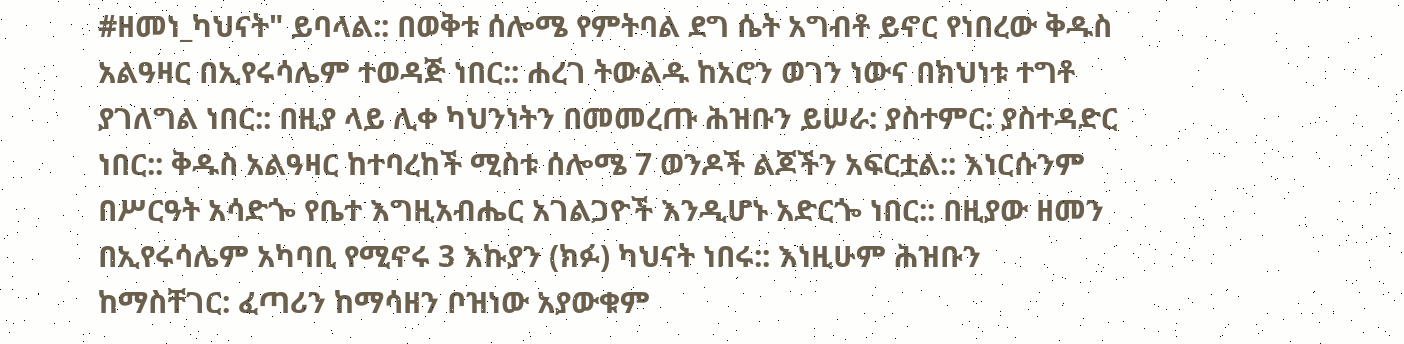#ዘመነ_ካህናት" ይባላል:: በወቅቱ ሰሎሜ የምትባል ደግ ሴት አግብቶ ይኖር የነበረው ቅዱስ አልዓዛር በኢየሩሳሌም ተወዳጅ ነበር:: ሐረገ ትውልዱ ከአሮን ወገን ነውና በክህነቱ ተግቶ ያገለግል ነበር:: በዚያ ላይ ሊቀ ካህንነትን በመመረጡ ሕዝቡን ይሠራ: ያስተምር: ያስተዳድር ነበር:: ቅዱስ አልዓዛር ከተባረከች ሚስቱ ሰሎሜ 7 ወንዶች ልጆችን አፍርቷል:: እነርሱንም በሥርዓት አሳድጐ የቤተ እግዚአብሔር አገልጋዮች እንዲሆኑ አድርጐ ነበር:: በዚያው ዘመን በኢየሩሳሌም አካባቢ የሚኖሩ 3 እኩያን (ክፉ) ካህናት ነበሩ:: እነዚሁም ሕዝቡን ከማስቸገር: ፈጣሪን ከማሳዘን ቦዝነው አያውቁም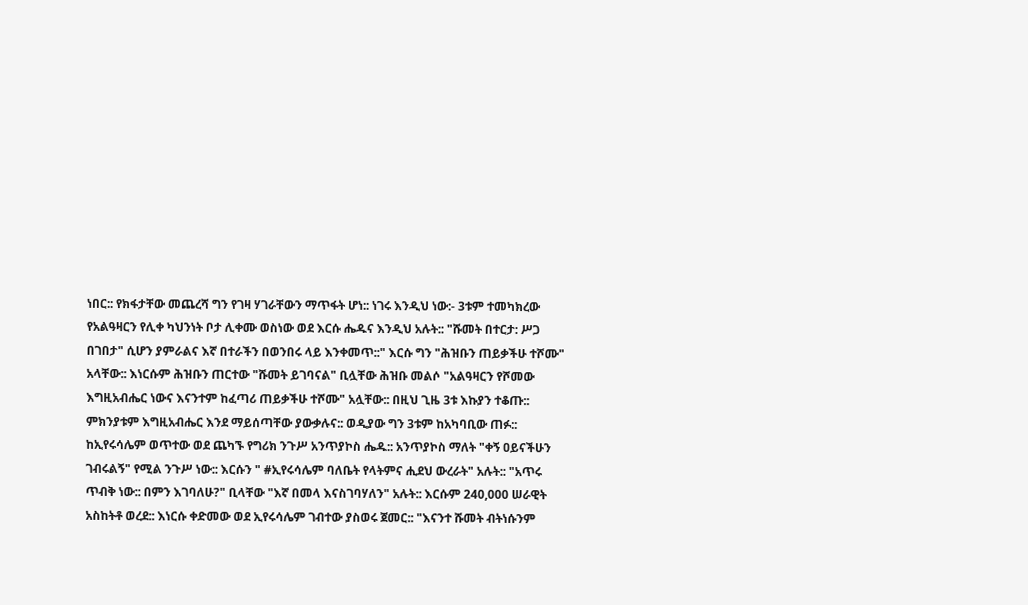ነበር:: የክፋታቸው መጨረሻ ግን የገዛ ሃገራቸውን ማጥፋት ሆነ:: ነገሩ እንዲህ ነው:- 3ቱም ተመካክረው የአልዓዛርን የሊቀ ካህንነት ቦታ ሊቀሙ ወስነው ወደ እርሱ ሔዱና እንዲህ አሉት:: "ሹመት በተርታ: ሥጋ በገበታ" ሲሆን ያምራልና እኛ በተራችን በወንበሩ ላይ እንቀመጥ::" እርሱ ግን "ሕዝቡን ጠይቃችሁ ተሾሙ" አላቸው:: እነርሱም ሕዝቡን ጠርተው "ሹመት ይገባናል" ቢሏቸው ሕዝቡ መልሶ "አልዓዛርን የሾመው እግዚአብሔር ነውና እናንተም ከፈጣሪ ጠይቃችሁ ተሾሙ" አሏቸው:: በዚህ ጊዜ 3ቱ እኩያን ተቆጡ:: ምክንያቱም እግዚአብሔር እንደ ማይሰጣቸው ያውቃሉና:: ወዲያው ግን 3ቱም ከአካባቢው ጠፉ:: ከኢየሩሳሌም ወጥተው ወደ ጨካኙ የግሪክ ንጉሥ አንጥያኮስ ሔዱ:: አንጥያኮስ ማለት "ቀኝ ዐይናችሁን ገብሩልኝ" የሚል ንጉሥ ነው:: እርሱን " #ኢየሩሳሌም ባለቤት የላትምና ሒደህ ውረራት" አሉት:: "አጥሩ ጥብቅ ነው:: በምን እገባለሁ?" ቢላቸው "እኛ በመላ እናስገባሃለን" አሉት:: እርሱም 240,000 ሠራዊት አስከትቶ ወረደ:: እነርሱ ቀድመው ወደ ኢየሩሳሌም ገብተው ያስወሩ ጀመር:: "እናንተ ሹመት ብትነሱንም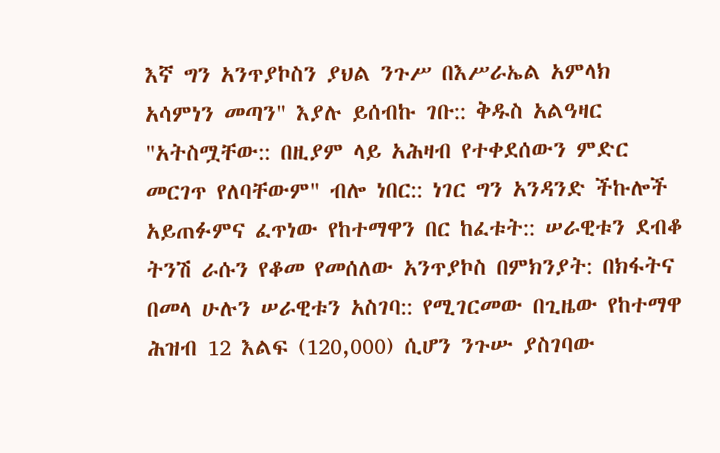እኛ ግን አንጥያኮስን ያህል ንጉሥ በእሥራኤል አምላክ አሳምነን መጣን" እያሉ ይሰብኩ ገቡ:: ቅዱስ አልዓዛር "አትስሟቸው:: በዚያም ላይ አሕዛብ የተቀደሰውን ምድር መርገጥ የለባቸውም" ብሎ ነበር:: ነገር ግን አንዳንድ ችኩሎች አይጠፉምና ፈጥነው የከተማዋን በር ከፈቱት:: ሠራዊቱን ደብቆ ትንሽ ራሱን የቆመ የመሰለው አንጥያኮስ በምክንያት: በክፋትና በመላ ሁሉን ሠራዊቱን አስገባ:: የሚገርመው በጊዜው የከተማዋ ሕዝብ 12 እልፍ (120,000) ሲሆን ንጉሡ ያስገባው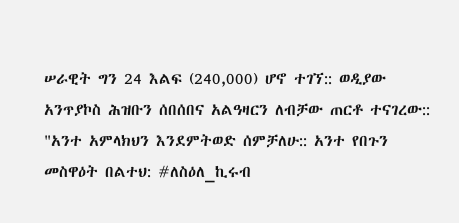ሠራዊት ግን 24 እልፍ (240,000) ሆኖ ተገኘ:: ወዲያው አንጥያኮስ ሕዝቡን ሰበሰበና አልዓዛርን ለብቻው ጠርቶ ተናገረው:: "አንተ አምላክህን እንደምትወድ ሰምቻለሁ:: አንተ የበጉን መስዋዕት በልተህ: #ለስዕለ_ኪሩብ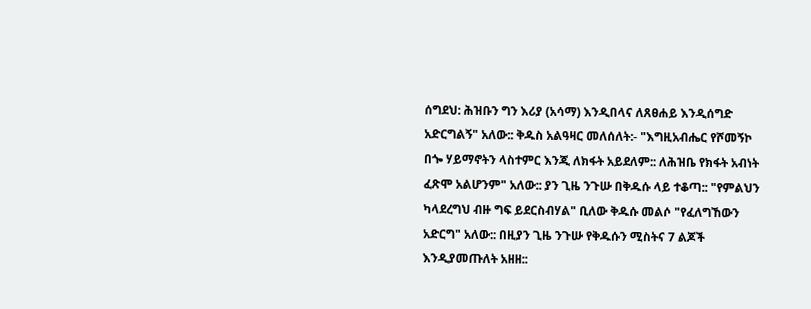ሰግደህ: ሕዝቡን ግን እሪያ (አሳማ) እንዲበላና ለጸፀሐይ እንዲሰግድ አድርግልኝ" አለው:: ቅዱስ አልዓዛር መለሰለት:- "እግዚአብሔር የሾመኝኮ በጐ ሃይማኖትን ላስተምር እንጂ ለክፋት አይደለም:: ለሕዝቤ የክፋት አብነት ፈጽሞ አልሆንም" አለው:: ያን ጊዜ ንጉሡ በቅዱሱ ላይ ተቆጣ:: "የምልህን ካላደረግህ ብዙ ግፍ ይደርስብሃል" ቢለው ቅዱሱ መልሶ "የፈለግኸውን አድርግ" አለው:: በዚያን ጊዜ ንጉሡ የቅዱሱን ሚስትና 7 ልጆች እንዲያመጡለት አዘዘ::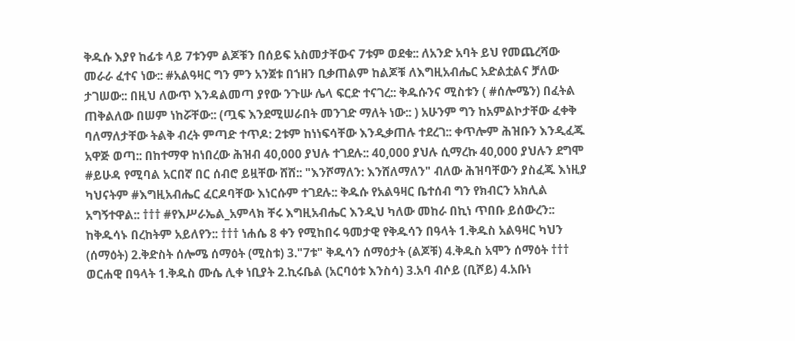ቅዱሱ እያየ ከፊቱ ላይ 7ቱንም ልጆቹን በሰይፍ አስመታቸውና 7ቱም ወደቁ:: ለአንድ አባት ይህ የመጨረሻው መራራ ፈተና ነው:: #አልዓዛር ግን ምን አንጀቱ በኀዘን ቢቃጠልም ከልጆቹ ለእግዚአብሔር አድልቷልና ቻለው ታገሠው:: በዚህ ለውጥ እንዳልመጣ ያየው ንጉሡ ሌላ ፍርድ ተናገረ:: ቅዱሱንና ሚስቱን ( #ሰሎሜን) በፈትል ጠቅልለው በሠም ነከሯቸው:: (ጧፍ እንደሚሠራበት መንገድ ማለት ነው:: ) አሁንም ግን ከአምልኮታቸው ፈቀቅ ባለማለታቸው ትልቅ ብረት ምጣድ ተጥዶ: 2ቱም ከነነፍሳቸው እንዲቃጠሉ ተደረገ:: ቀጥሎም ሕዝቡን እንዲፈጁ አዋጅ ወጣ:: በከተማዋ ከነበረው ሕዝብ 40,000 ያህሉ ተገደሉ:: 40,000 ያህሉ ሲማረኩ 40,000 ያህሉን ደግሞ #ይሁዳ የሚባል አርበኛ በር ሰብሮ ይዟቸው ሸሸ:: "እንሾማለን: እንሸለማለን" ብለው ሕዝባቸውን ያስፈጁ እነዚያ ካህናትም #እግዚአብሔር ፈርዶባቸው እነርሱም ተገደሉ:: ቅዱሱ የአልዓዛር ቤተሰብ ግን የክብርን አክሊል አግኝተዋል:: ††† #የእሥራኤል_አምላክ ቸሩ እግዚአብሔር እንዲህ ካለው መከራ በኪነ ጥበቡ ይሰውረን:: ከቅዱሳኑ በረከትም አይለየን:: ††† ነሐሴ 8 ቀን የሚከበሩ ዓመታዊ የቅዱሳን በዓላት 1.ቅዱስ አልዓዛር ካህን (ሰማዕት) 2.ቅድስት ሰሎሜ ሰማዕት (ሚስቱ) 3."7ቱ" ቅዱሳን ሰማዕታት (ልጆቹ) 4.ቅዱስ አሞን ሰማዕት ††† ወርሐዊ በዓላት 1.ቅዱስ ሙሴ ሊቀ ነቢያት 2.ኪሩቤል (አርባዕቱ እንስሳ) 3.አባ ብሶይ (ቢሾይ) 4.አቡነ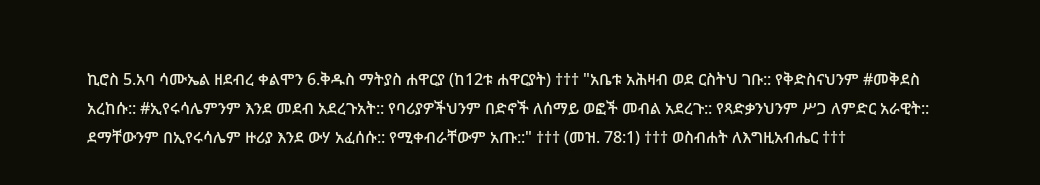ኪሮስ 5.አባ ሳሙኤል ዘደብረ ቀልሞን 6.ቅዱስ ማትያስ ሐዋርያ (ከ12ቱ ሐዋርያት) ††† "አቤቱ አሕዛብ ወደ ርስትህ ገቡ:: የቅድስናህንም #መቅደስ አረከሱ:: #ኢየሩሳሌምንም እንደ መደብ አደረጉአት:: የባሪያዎችህንም በድኖች ለሰማይ ወፎች መብል አደረጉ:: የጻድቃንህንም ሥጋ ለምድር አራዊት:: ደማቸውንም በኢየሩሳሌም ዙሪያ እንደ ውሃ አፈሰሱ:: የሚቀብራቸውም አጡ::" ††† (መዝ. 78:1) ††† ወስብሐት ለእግዚአብሔር †††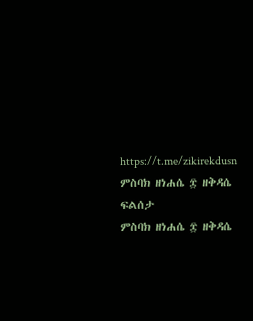https://t.me/zikirekdusn
ምስባክ ዘነሐሴ ፰ ዘቅዳሴ ፍልሰታ
ምስባክ ዘነሐሴ ፰ ዘቅዳሴ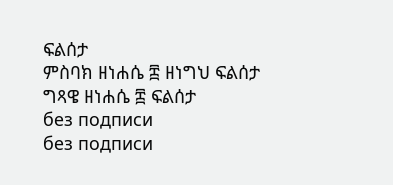ፍልሰታ
ምስባክ ዘነሐሴ ፰ ዘነግህ ፍልሰታ
ግጻዌ ዘነሐሴ ፰ ፍልሰታ
без подписи
без подписи